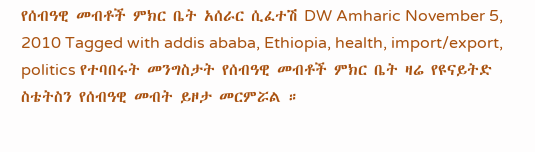የሰብዓዊ መብቶች ምክር ቤት አሰራር ሲፈተሽ DW Amharic November 5, 2010 Tagged with addis ababa, Ethiopia, health, import/export, politics የተባበሩት መንግስታት የሰብዓዊ መብቶች ምክር ቤት ዛሬ የዩናይትድ ስቴትስን የሰብዓዊ መብት ይዞታ መርምሯል ።